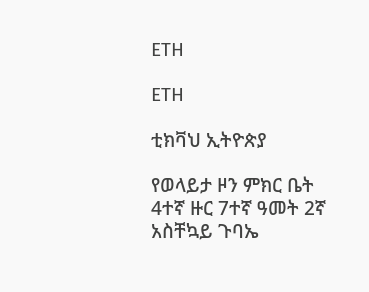ETH

ETH

ቲክቫህ ኢትዮጵያ

የወላይታ ዞን ምክር ቤት 4ተኛ ዙር 7ተኛ ዓመት 2ኛ አስቸኳይ ጉባኤ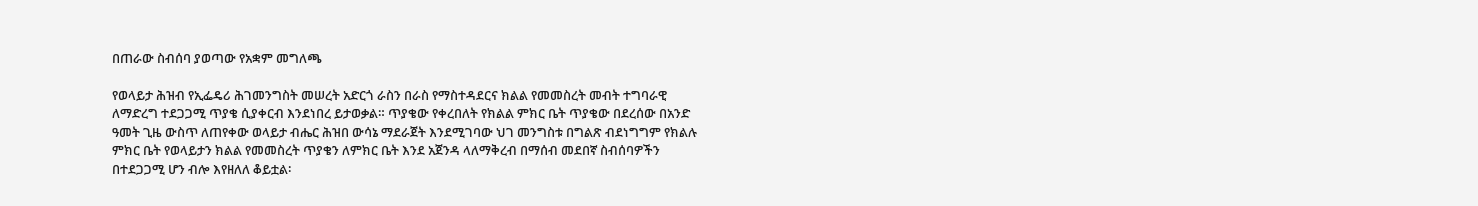በጠራው ስብሰባ ያወጣው የአቋም መግለጫ

የወላይታ ሕዝብ የኢፌዴሪ ሕገመንግስት መሠረት አድርጎ ራስን በራስ የማስተዳደርና ክልል የመመስረት መብት ተግባራዊ ለማድረግ ተደጋጋሚ ጥያቄ ሲያቀርብ እንደነበረ ይታወቃል። ጥያቄው የቀረበለት የክልል ምክር ቤት ጥያቄው በደረሰው በአንድ ዓመት ጊዜ ውስጥ ለጠየቀው ወላይታ ብሔር ሕዝበ ውሳኔ ማደራጀት እንደሚገባው ህገ መንግስቱ በግልጽ ብደነግግም የክልሉ ምክር ቤት የወላይታን ክልል የመመስረት ጥያቄን ለምክር ቤት እንደ አጀንዳ ላለማቅረብ በማሰብ መደበኛ ስብሰባዎችን በተደጋጋሚ ሆን ብሎ እየዘለለ ቆይቷል፡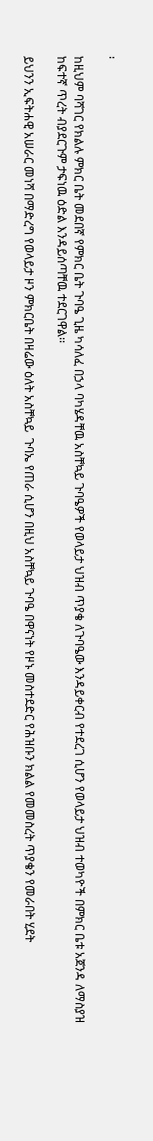፡

ከዚህም ባሻገር የክልሉ ምክር ቤት መደበኛ የምክር ቤት ጉባዔ ጊዜ ካሳለፈ በኃላ ባካሄዳቸዉ አስቸኳይ ጉባዔዎች የወላይታ ህዝብ ጥያቄ ለጉባዔው እንዳይቀርብ የተደረገ ሲሆን የወላይታ ህዝብ ተወካዮች በምክር ቤቱ አጀንዳ ለማስያዝ ከፍተኛ ጥረት ብያደርጉም ታፍነዉ ዕድል እንዳይሰጣቸዉ ተደርገዋል፡፡

ይህንን ኢፍትሐዊ አሠራር መነሻ በማድረግ የወላይታ ዞን ምክርቤት በዛሬው ዕለት አስቸኳይ  ጉባኤ የጠራ ሲሆን በዚህ አስቸኳይ ጉባዔ በዋናነት የዞኑ መስተደድር የሕዝቡን ክልል የመመስረት ጥያቄን የመራበት ሂደት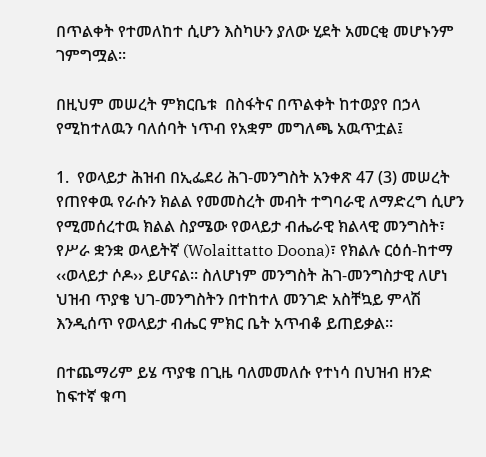በጥልቀት የተመለከተ ሲሆን እስካሁን ያለው ሂደት አመርቂ መሆኑንም ገምግሟል፡፡

በዚህም መሠረት ምክርቤቱ  በስፋትና በጥልቀት ከተወያየ በኃላ የሚከተለዉን ባለሰባት ነጥብ የአቋም መግለጫ አዉጥቷል፤

1.  የወላይታ ሕዝብ በኢፌደሪ ሕገ-መንግስት አንቀጽ 47 (3) መሠረት የጠየቀዉ የራሱን ክልል የመመስረት መብት ተግባራዊ ለማድረግ ሲሆን የሚመሰረተዉ ክልል ስያሜው የወላይታ ብሔራዊ ክልላዊ መንግስት፣ የሥራ ቋንቋ ወላይትኛ (Wolaittatto Doona)፣ የክልሉ ርዕሰ-ከተማ ‹‹ወላይታ ሶዶ›› ይሆናል፡፡ ስለሆነም መንግስት ሕገ-መንግስታዊ ለሆነ ህዝብ ጥያቄ ህገ-መንግስትን በተከተለ መንገድ አስቸኳይ ምላሽ እንዲሰጥ የወላይታ ብሔር ምክር ቤት አጥብቆ ይጠይቃል፡፡

በተጨማሪም ይሄ ጥያቄ በጊዜ ባለመመለሱ የተነሳ በህዝብ ዘንድ ከፍተኛ ቁጣ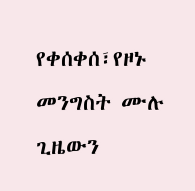የቀሰቀሰ፣የዞኑ መንግስት ሙሉ ጊዜውን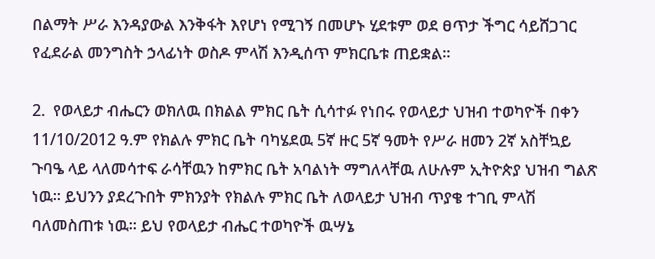በልማት ሥራ እንዳያውል እንቅፋት እየሆነ የሚገኝ በመሆኑ ሂደቱም ወደ ፀጥታ ችግር ሳይሸጋገር የፈደራል መንግስት ኃላፊነት ወስዶ ምላሽ እንዲሰጥ ምክርቤቱ ጠይቋል።

2.  የወላይታ ብሔርን ወክለዉ በክልል ምክር ቤት ሲሳተፉ የነበሩ የወላይታ ህዝብ ተወካዮች በቀን 11/10/2012 ዓ.ም የክልሉ ምክር ቤት ባካሄደዉ 5ኛ ዙር 5ኛ ዓመት የሥራ ዘመን 2ኛ አስቸኳይ ጉባዔ ላይ ላለመሳተፍ ራሳቸዉን ከምክር ቤት አባልነት ማግለላቸዉ ለሁሉም ኢትዮጵያ ህዝብ ግልጽ ነዉ፡፡ ይህንን ያደረጉበት ምክንያት የክልሉ ምክር ቤት ለወላይታ ህዝብ ጥያቄ ተገቢ ምላሽ ባለመስጠቱ ነዉ፡፡ ይህ የወላይታ ብሔር ተወካዮች ዉሣኔ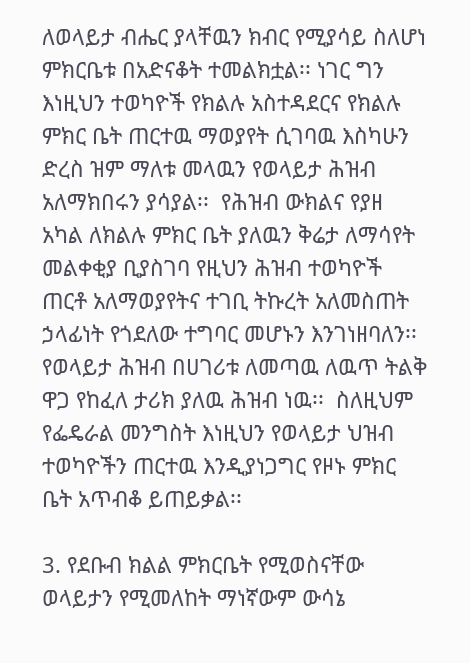ለወላይታ ብሔር ያላቸዉን ክብር የሚያሳይ ስለሆነ ምክርቤቱ በአድናቆት ተመልክቷል፡፡ ነገር ግን እነዚህን ተወካዮች የክልሉ አስተዳደርና የክልሉ ምክር ቤት ጠርተዉ ማወያየት ሲገባዉ እስካሁን ድረስ ዝም ማለቱ መላዉን የወላይታ ሕዝብ አለማክበሩን ያሳያል፡፡  የሕዝብ ውክልና የያዘ አካል ለክልሉ ምክር ቤት ያለዉን ቅሬታ ለማሳየት መልቀቂያ ቢያስገባ የዚህን ሕዝብ ተወካዮች ጠርቶ አለማወያየትና ተገቢ ትኩረት አለመስጠት ኃላፊነት የጎደለው ተግባር መሆኑን እንገነዘባለን፡፡ የወላይታ ሕዝብ በሀገሪቱ ለመጣዉ ለዉጥ ትልቅ ዋጋ የከፈለ ታሪክ ያለዉ ሕዝብ ነዉ፡፡  ስለዚህም የፌዴራል መንግስት እነዚህን የወላይታ ህዝብ ተወካዮችን ጠርተዉ እንዲያነጋግር የዞኑ ምክር ቤት አጥብቆ ይጠይቃል፡፡

3. የደቡብ ክልል ምክርቤት የሚወስናቸው ወላይታን የሚመለከት ማነኛውም ውሳኔ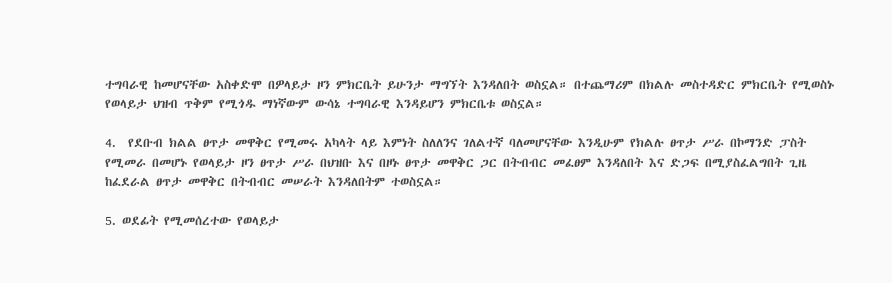ተግባራዊ ከመሆናቸው አስቀድሞ በዎላይታ ዞን ምክርቤት ይሁንታ ማግኘት እንዳለበት ወስኗል። በተጨማሪም በክልሉ መስተዳድር ምክርቤት የሚወስኑ የወላይታ ህዝብ ጥቅም የሚጎዱ ማነኛውም ውሳኔ ተግባራዊ እንዳይሆን ምክርቤቱ ወስኗል።

4.  የደቡብ ክልል ፀጥታ መዋቅር የሚመሩ አካላት ላይ እምነት ስለለንና ገለልተኛ ባለመሆናቸው እንዲሁም የክልሉ ፀጥታ ሥራ በኮማንድ ፓስት የሚመራ በመሆኑ የወላይታ ዞን ፀጥታ ሥራ በህዝቡ እና በዞኑ ፀጥታ መዋቅር ጋር በትብብር መፈፀም እንዳለበት እና ድጋፍ በሚያስፈልግበት ጊዜ ከፈደራል ፀጥታ መዋቅር በትብብር መሠራት እንዳለበትም ተወስኗል።

5. ወደፊት የሚመሰረተው የወላይታ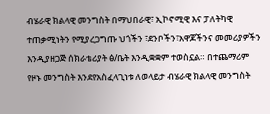ብሄራዊ ክልላዊ መንግስት በማህበራዊ፣ ኢኮኖሚዊ እና ፓለትካዊ ተጠቃሚነትን የሚያረጋግጡ ህጎችን ፣ደንቦችን፣አዋጆችንና መመሪያዎችን እንዲያዘጋጅ ሰክራቴሪያት ፅ/ቤት እንዲቋቋም ተወስኗል። በተጨማሪም የዞኑ መንግስት እንደየአስፈላጊነቱ ለወላይታ ብሄራዊ ክልላዊ መንግስት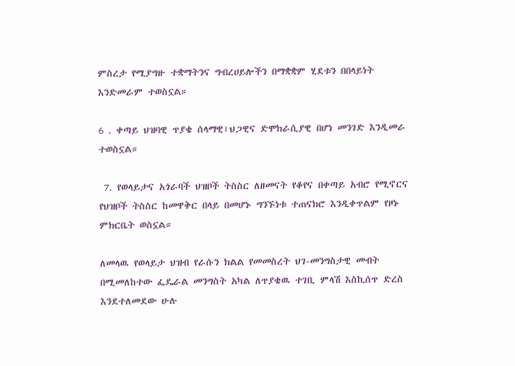ምስረታ የሚያግዙ ተቋማትንና ግብረሀይሎችን በማቋቋም ሂደቱን በበላይነት እንድመራም ተወስኗል።

6 . ቀጣይ ህዝባዊ ጥያቄ ሰላማዊ፣ህጋዊና ድሞክራሲያዊ በሆነ መንገድ እንዲመራ ተወስኗል።

 7. የወላይታና አጎራባች ህዝቦች ትስስር ለዘመናት የቆየና በቀጣይ አብሮ የሚኖርና የህዝቦች ትስስር ከመዋቅር በላይ በመሆኑ ግንኙነቱ ተጠናክሮ እንዲቀጥልም የዞኑ ምክርቤት ወስኗል።

ለመላዉ የወላይታ ህዝብ የራሱን ክልል የመመስረት ህገ-መንግስታዊ መብት በሚመለከተው ፌዴራል መንግስት አካል ለጥያቄዉ ተገቢ ምላሽ እስኪሰጥ ድረስ እንደተለመደው ሁሉ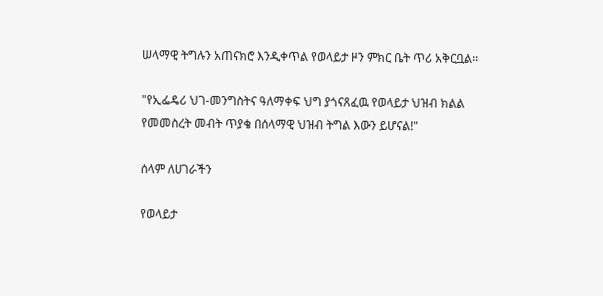ሠላማዊ ትግሉን አጠናክሮ እንዲቀጥል የወላይታ ዞን ምክር ቤት ጥሪ አቅርቧል፡፡

"የኢፌዴሪ ህገ-መንግስትና ዓለማቀፍ ህግ ያጎናጸፈዉ የወላይታ ህዝብ ክልል የመመስረት መብት ጥያቄ በሰላማዊ ህዝብ ትግል እውን ይሆናል!"

ሰላም ለሀገራችን

የወላይታ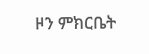ዞን ምክርቤት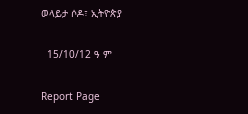ወላይታ ሶዶ፣ ኢትዮጵያ

  15/10/12 ዓ ም

Report Page